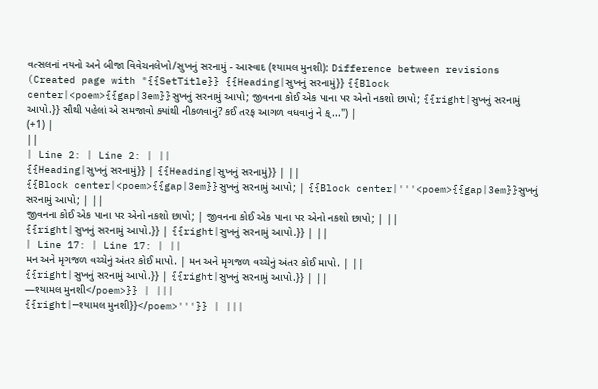વત્સલનાં નયનો અને બીજા વિવેચનલેખો/સુખનું સરનામું - આસ્વાદ (શ્યામલ મુનશી): Difference between revisions
(Created page with "{{SetTitle}} {{Heading|સુખનું સરનામું}} {{Block center|<poem>{{gap|3em}}સુખનું સરનામું આપો; જીવનના કોઈ એક પાના પર એનો નકશો છાપો; {{right|સુખનું સરનામું આપો.}} સૌથી પહેલાં એ સમજાવો ક્યાંથી નીકળવાનું? કઈ તરફ આગળ વધવાનું ને ક્...") |
(+1) |
||
| Line 2: | Line 2: | ||
{{Heading|સુખનું સરનામું}} | {{Heading|સુખનું સરનામું}} | ||
{{Block center|<poem>{{gap|3em}}સુખનું સરનામું આપો; | {{Block center|'''<poem>{{gap|3em}}સુખનું સરનામું આપો; | ||
જીવનના કોઈ એક પાના પર એનો નકશો છાપો; | જીવનના કોઈ એક પાના પર એનો નકશો છાપો; | ||
{{right|સુખનું સરનામું આપો.}} | {{right|સુખનું સરનામું આપો.}} | ||
| Line 17: | Line 17: | ||
મન અને મૃગજળ વચ્ચેનું અંતર કોઈ માપો. | મન અને મૃગજળ વચ્ચેનું અંતર કોઈ માપો. | ||
{{right|સુખનું સરનામું આપો.}} | {{right|સુખનું સરનામું આપો.}} | ||
—શ્યામલ મુનશી</poem>}} | |||
{{right|—શ્યામલ મુનશી}}</poem>'''}} | |||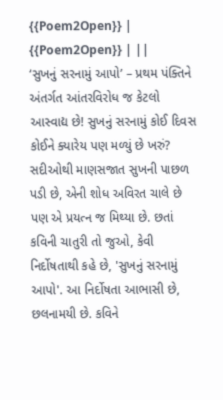{{Poem2Open}} | {{Poem2Open}} | ||
‘સુખનું સરનામું આપો’ – પ્રથમ પંક્તિને અંતર્ગત આંતરવિરોધ જ કેટલો આસ્વાદ્ય છે! સુખનું સરનામું કોઈ દિવસ કોઈને ક્યારેય પણ મળ્યું છે ખરું? સદીઓથી માણસજાત સુખની પાછળ પડી છે, એની શોધ અવિરત ચાલે છે પણ એ પ્રયત્ન જ મિથ્યા છે. છતાં કવિની ચાતુરી તો જુઓ, કેવી નિર્દોષતાથી કહે છે, 'સુખનું સરનામું આપો'. આ નિર્દોષતા આભાસી છે, છલનામયી છે. કવિને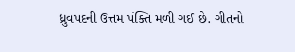ધ્રુવપદની ઉત્તમ પંક્તિ મળી ગઈ છે. ગીતનો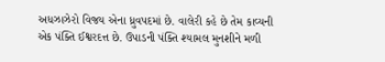અધઝાઝેરો વિજય એના ધ્રુવપદમાં છે. વાલેરી કહે છે તેમ કાવ્યની એક પંક્તિ ઈશ્વરદત્ત છે. ઉપાડની પંક્તિ શ્યામલ મુનશીને મળી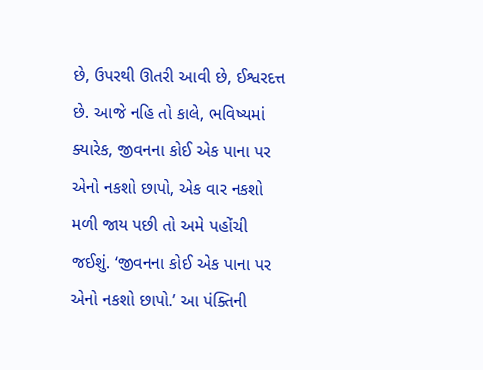છે, ઉપરથી ઊતરી આવી છે, ઈશ્વરદત્ત છે. આજે નહિ તો કાલે, ભવિષ્યમાં ક્યારેક, જીવનના કોઈ એક પાના પર એનો નકશો છાપો, એક વાર નકશો મળી જાય પછી તો અમે પહોંચી જઈશું. ‘જીવનના કોઈ એક પાના પર એનો નકશો છાપો.’ આ પંક્તિની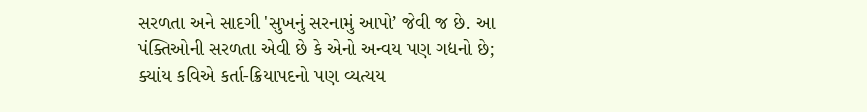સરળતા અને સાદગી 'સુખનું સરનામું આપો’ જેવી જ છે. આ પંક્તિઓની સરળતા એવી છે કે એનો અન્વય પણ ગદ્યનો છે; ક્યાંય કવિએ કર્તા-ક્રિયાપદનો પણ વ્યત્યય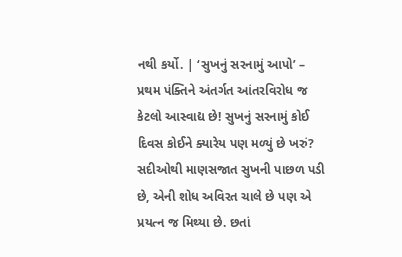નથી કર્યો. | ‘સુખનું સરનામું આપો’ – પ્રથમ પંક્તિને અંતર્ગત આંતરવિરોધ જ કેટલો આસ્વાદ્ય છે! સુખનું સરનામું કોઈ દિવસ કોઈને ક્યારેય પણ મળ્યું છે ખરું? સદીઓથી માણસજાત સુખની પાછળ પડી છે, એની શોધ અવિરત ચાલે છે પણ એ પ્રયત્ન જ મિથ્યા છે. છતાં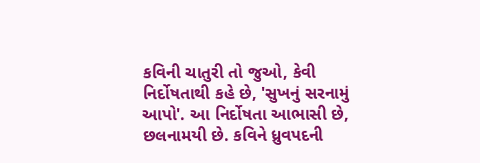કવિની ચાતુરી તો જુઓ, કેવી નિર્દોષતાથી કહે છે, 'સુખનું સરનામું આપો'. આ નિર્દોષતા આભાસી છે, છલનામયી છે. કવિને ધ્રુવપદની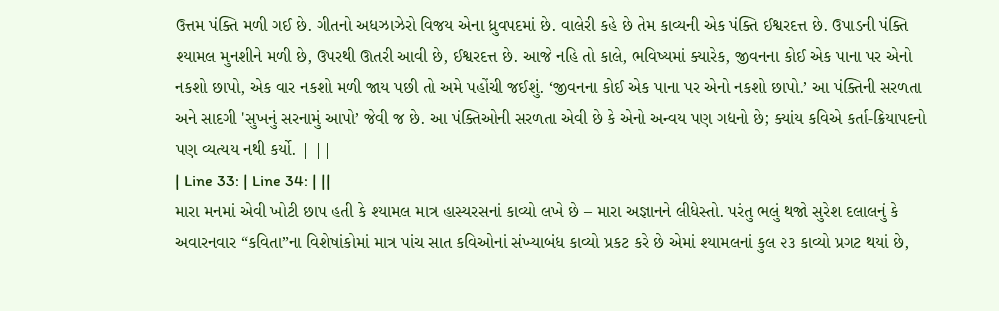ઉત્તમ પંક્તિ મળી ગઈ છે. ગીતનો અધઝાઝેરો વિજય એના ધ્રુવપદમાં છે. વાલેરી કહે છે તેમ કાવ્યની એક પંક્તિ ઈશ્વરદત્ત છે. ઉપાડની પંક્તિ શ્યામલ મુનશીને મળી છે, ઉપરથી ઊતરી આવી છે, ઈશ્વરદત્ત છે. આજે નહિ તો કાલે, ભવિષ્યમાં ક્યારેક, જીવનના કોઈ એક પાના પર એનો નકશો છાપો, એક વાર નકશો મળી જાય પછી તો અમે પહોંચી જઈશું. ‘જીવનના કોઈ એક પાના પર એનો નકશો છાપો.’ આ પંક્તિની સરળતા અને સાદગી 'સુખનું સરનામું આપો’ જેવી જ છે. આ પંક્તિઓની સરળતા એવી છે કે એનો અન્વય પણ ગદ્યનો છે; ક્યાંય કવિએ કર્તા-ક્રિયાપદનો પણ વ્યત્યય નથી કર્યો. | ||
| Line 33: | Line 34: | ||
મારા મનમાં એવી ખોટી છાપ હતી કે શ્યામલ માત્ર હાસ્યરસનાં કાવ્યો લખે છે – મારા અજ્ઞાનને લીધેસ્તો. પરંતુ ભલું થજો સુરેશ દલાલનું કે અવારનવાર “કવિતા”ના વિશેષાંકોમાં માત્ર પાંચ સાત કવિઓનાં સંખ્યાબંધ કાવ્યો પ્રકટ કરે છે એમાં શ્યામલનાં કુલ ૨૩ કાવ્યો પ્રગટ થયાં છે,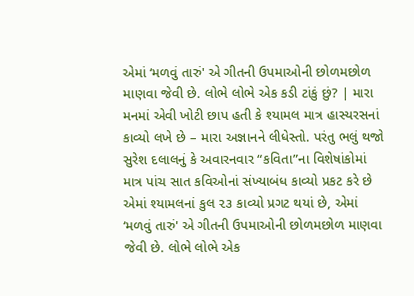એમાં ‘મળવું તારું' એ ગીતની ઉપમાઓની છોળમછોળ માણવા જેવી છે. લોભે લોભે એક કડી ટાંકું છું? | મારા મનમાં એવી ખોટી છાપ હતી કે શ્યામલ માત્ર હાસ્યરસનાં કાવ્યો લખે છે – મારા અજ્ઞાનને લીધેસ્તો. પરંતુ ભલું થજો સુરેશ દલાલનું કે અવારનવાર “કવિતા”ના વિશેષાંકોમાં માત્ર પાંચ સાત કવિઓનાં સંખ્યાબંધ કાવ્યો પ્રકટ કરે છે એમાં શ્યામલનાં કુલ ૨૩ કાવ્યો પ્રગટ થયાં છે, એમાં ‘મળવું તારું' એ ગીતની ઉપમાઓની છોળમછોળ માણવા જેવી છે. લોભે લોભે એક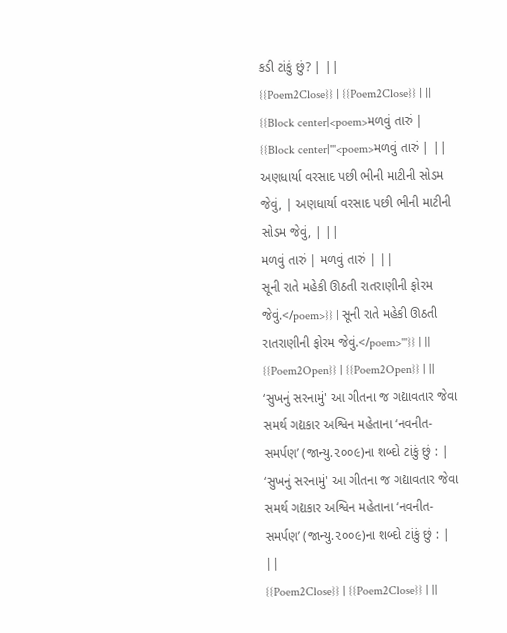કડી ટાંકું છું? | ||
{{Poem2Close}} | {{Poem2Close}} | ||
{{Block center|<poem>મળવું તારું | {{Block center|'''<poem>મળવું તારું | ||
અણધાર્યા વરસાદ પછી ભીની માટીની સોડમ જેવું, | અણધાર્યા વરસાદ પછી ભીની માટીની સોડમ જેવું, | ||
મળવું તારું | મળવું તારું | ||
સૂની રાતે મહેકી ઊઠતી રાતરાણીની ફોરમ જેવું.</poem>}} | સૂની રાતે મહેકી ઊઠતી રાતરાણીની ફોરમ જેવું.</poem>'''}} | ||
{{Poem2Open}} | {{Poem2Open}} | ||
‘સુખનું સરનામું' આ ગીતના જ ગદ્યાવતાર જેવા સમર્થ ગદ્યકાર અશ્વિન મહેતાના ‘નવનીત-સમર્પણ’ (જાન્યુ.૨૦૦૯)ના શબ્દો ટાંકું છું : | ‘સુખનું સરનામું' આ ગીતના જ ગદ્યાવતાર જેવા સમર્થ ગદ્યકાર અશ્વિન મહેતાના ‘નવનીત-સમર્પણ’ (જાન્યુ.૨૦૦૯)ના શબ્દો ટાંકું છું : | ||
{{Poem2Close}} | {{Poem2Close}} | ||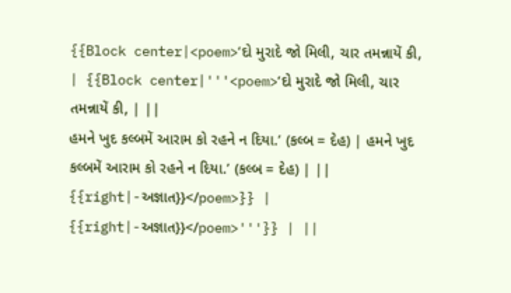{{Block center|<poem>‘દો મુરાદે જો મિલી, ચાર તમન્નાયેં કી, | {{Block center|'''<poem>‘દો મુરાદે જો મિલી, ચાર તમન્નાયેં કી, | ||
હમને ખુદ કલ્બમેં આરામ કો રહને ન દિયા.’ (કલ્બ = દેહ) | હમને ખુદ કલ્બમેં આરામ કો રહને ન દિયા.’ (કલ્બ = દેહ) | ||
{{right|-અજ્ઞાત}}</poem>}} | {{right|-અજ્ઞાત}}</poem>'''}} | ||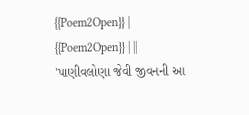{{Poem2Open}} | {{Poem2Open}} | ||
'પાણીવલોણા જેવી જીવનની આ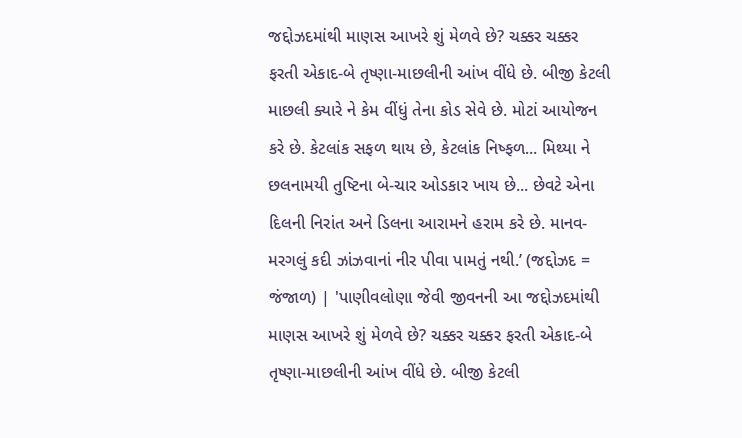જદ્દોઝદમાંથી માણસ આખરે શું મેળવે છે? ચક્કર ચક્કર ફરતી એકાદ-બે તૃષ્ણા-માછલીની આંખ વીંધે છે. બીજી કેટલી માછલી ક્યારે ને કેમ વીંધું તેના કોડ સેવે છે. મોટાં આયોજન કરે છે. કેટલાંક સફળ થાય છે, કેટલાંક નિષ્ફળ... મિથ્યા ને છલનામયી તુષ્ટિના બે-ચાર ઓડકાર ખાય છે... છેવટે એના દિલની નિરાંત અને ડિલના આરામને હરામ કરે છે. માનવ-મરગલું કદી ઝાંઝવાનાં નીર પીવા પામતું નથી.’ (જદ્દોઝદ = જંજાળ) | 'પાણીવલોણા જેવી જીવનની આ જદ્દોઝદમાંથી માણસ આખરે શું મેળવે છે? ચક્કર ચક્કર ફરતી એકાદ-બે તૃષ્ણા-માછલીની આંખ વીંધે છે. બીજી કેટલી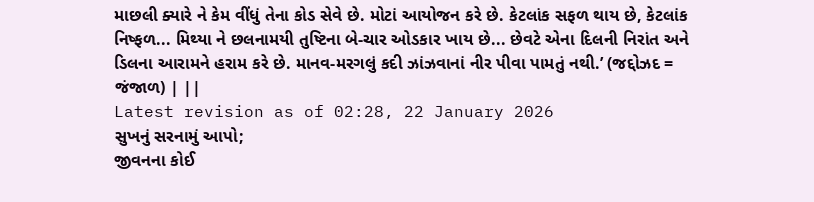માછલી ક્યારે ને કેમ વીંધું તેના કોડ સેવે છે. મોટાં આયોજન કરે છે. કેટલાંક સફળ થાય છે, કેટલાંક નિષ્ફળ... મિથ્યા ને છલનામયી તુષ્ટિના બે-ચાર ઓડકાર ખાય છે... છેવટે એના દિલની નિરાંત અને ડિલના આરામને હરામ કરે છે. માનવ-મરગલું કદી ઝાંઝવાનાં નીર પીવા પામતું નથી.’ (જદ્દોઝદ = જંજાળ) | ||
Latest revision as of 02:28, 22 January 2026
સુખનું સરનામું આપો;
જીવનના કોઈ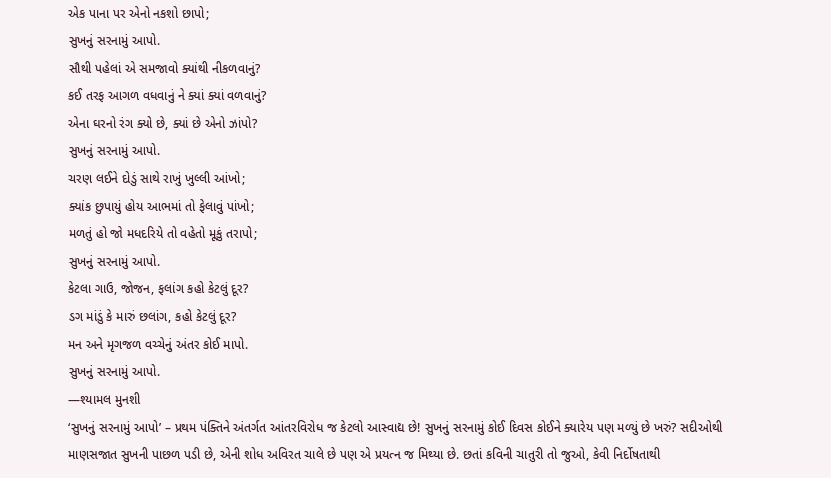એક પાના પર એનો નકશો છાપો;
સુખનું સરનામું આપો.
સૌથી પહેલાં એ સમજાવો ક્યાંથી નીકળવાનું?
કઈ તરફ આગળ વધવાનું ને ક્યાં ક્યાં વળવાનું?
એના ઘરનો રંગ ક્યો છે, ક્યાં છે એનો ઝાંપો?
સુખનું સરનામું આપો.
ચરણ લઈને દોડું સાથે રાખું ખુલ્લી આંખો;
ક્યાંક છુપાયું હોય આભમાં તો ફેલાવું પાંખો;
મળતું હો જો મધદરિયે તો વહેતો મૂકું તરાપો;
સુખનું સરનામું આપો.
કેટલા ગાઉ, જોજન, ફલાંગ કહો કેટલું દૂર?
ડગ માંડું કે મારું છલાંગ, કહો કેટલું દૂર?
મન અને મૃગજળ વચ્ચેનું અંતર કોઈ માપો.
સુખનું સરનામું આપો.
—શ્યામલ મુનશી
‘સુખનું સરનામું આપો’ – પ્રથમ પંક્તિને અંતર્ગત આંતરવિરોધ જ કેટલો આસ્વાદ્ય છે! સુખનું સરનામું કોઈ દિવસ કોઈને ક્યારેય પણ મળ્યું છે ખરું? સદીઓથી માણસજાત સુખની પાછળ પડી છે, એની શોધ અવિરત ચાલે છે પણ એ પ્રયત્ન જ મિથ્યા છે. છતાં કવિની ચાતુરી તો જુઓ, કેવી નિર્દોષતાથી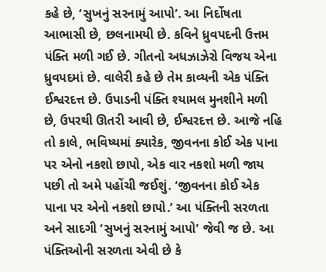કહે છે, ‘સુખનું સરનામું આપો’. આ નિર્દોષતા આભાસી છે, છલનામયી છે. કવિને ધ્રુવપદની ઉત્તમ પંક્તિ મળી ગઈ છે. ગીતનો અધઝાઝેરો વિજય એના ધ્રુવપદમાં છે. વાલેરી કહે છે તેમ કાવ્યની એક પંક્તિ ઈશ્વરદત્ત છે. ઉપાડની પંક્તિ શ્યામલ મુનશીને મળી છે, ઉપરથી ઊતરી આવી છે, ઈશ્વરદત્ત છે. આજે નહિ તો કાલે, ભવિષ્યમાં ક્યારેક, જીવનના કોઈ એક પાના પર એનો નકશો છાપો, એક વાર નકશો મળી જાય પછી તો અમે પહોંચી જઈશું. ‘જીવનના કોઈ એક પાના પર એનો નકશો છાપો.’ આ પંક્તિની સરળતા અને સાદગી ‘સુખનું સરનામું આપો’ જેવી જ છે. આ પંક્તિઓની સરળતા એવી છે કે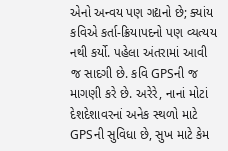એનો અન્વય પણ ગદ્યનો છે; ક્યાંય કવિએ કર્તા-ક્રિયાપદનો પણ વ્યત્યય નથી કર્યો. પહેલા અંતરામાં આવી જ સાદગી છે. કવિ GPSની જ માગણી કરે છે. અરેરે, નાનાં મોટાં દેશદેશાવરનાં અનેક સ્થળો માટે GPSની સુવિધા છે, સુખ માટે કેમ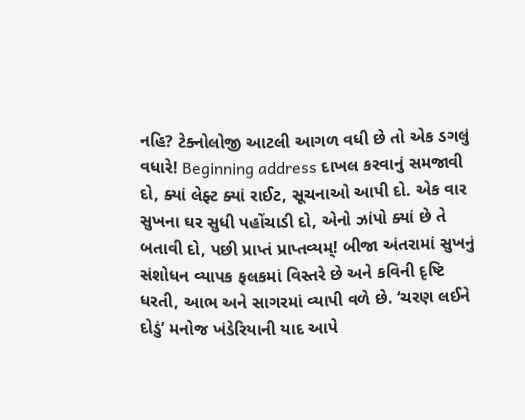નહિ? ટેક્નોલોજી આટલી આગળ વધી છે તો એક ડગલું વધારે! Beginning address દાખલ કરવાનું સમજાવી દો, ક્યાં લેફ્ટ ક્યાં રાઈટ, સૂચનાઓ આપી દો. એક વાર સુખના ઘર સુધી પહોંચાડી દો, એનો ઝાંપો ક્યાં છે તે બતાવી દો, પછી પ્રાપ્તં પ્રાપ્તવ્યમ્! બીજા અંતરામાં સુખનું સંશોધન વ્યાપક ફલકમાં વિસ્તરે છે અને કવિની દૃષ્ટિ ધરતી, આભ અને સાગરમાં વ્યાપી વળે છે. ‘ચરણ લઈને દોડું’ મનોજ ખંડેરિયાની યાદ આપે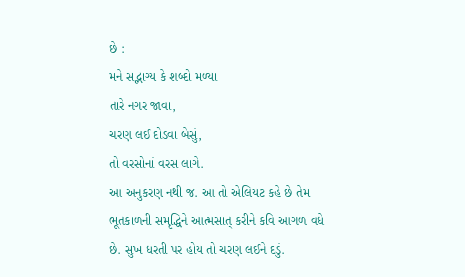છે :
મને સદ્ભાગ્ય કે શબ્દો મળ્યા
તારે નગર જાવા,
ચરણ લઈ દોડવા બેસું,
તો વરસોનાં વરસ લાગે.
આ અનુકરણ નથી જ. આ તો એલિયટ કહે છે તેમ ભૂતકાળની સમૃદ્ધિને આત્મસાત્ કરીને કવિ આગળ વધે છે. સુખ ધરતી પર હોય તો ચરણ લઈને દડું.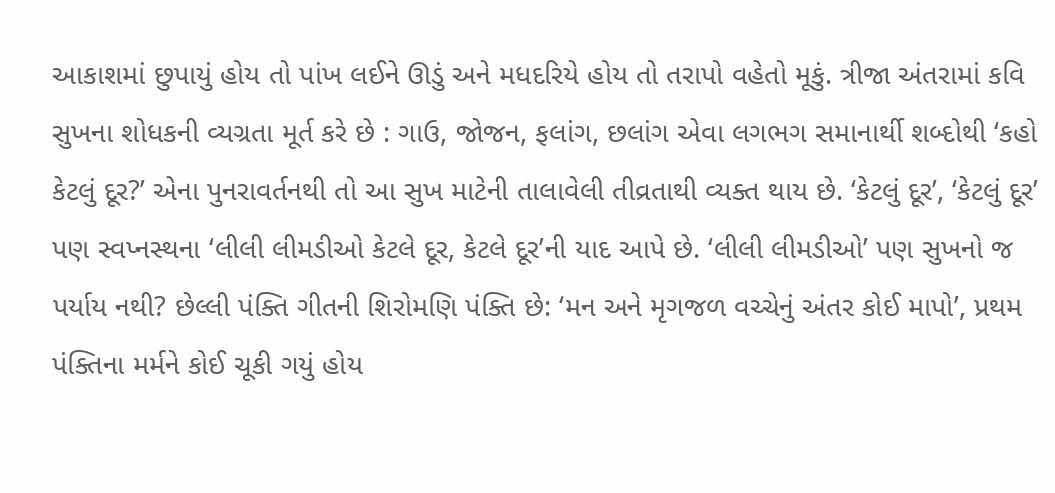આકાશમાં છુપાયું હોય તો પાંખ લઈને ઊડું અને મધદરિયે હોય તો તરાપો વહેતો મૂકું. ત્રીજા અંતરામાં કવિ સુખના શોધકની વ્યગ્રતા મૂર્ત કરે છે : ગાઉ, જોજન, ફલાંગ, છલાંગ એવા લગભગ સમાનાર્થી શબ્દોથી ‘કહો કેટલું દૂર?’ એના પુનરાવર્તનથી તો આ સુખ માટેની તાલાવેલી તીવ્રતાથી વ્યક્ત થાય છે. ‘કેટલું દૂર’, ‘કેટલું દૂર’ પણ સ્વપ્નસ્થના ‘લીલી લીમડીઓ કેટલે દૂર, કેટલે દૂર’ની યાદ આપે છે. ‘લીલી લીમડીઓ’ પણ સુખનો જ પર્યાય નથી? છેલ્લી પંક્તિ ગીતની શિરોમણિ પંક્તિ છે: ‘મન અને મૃગજળ વચ્ચેનું અંતર કોઈ માપો’, પ્રથમ પંક્તિના મર્મને કોઈ ચૂકી ગયું હોય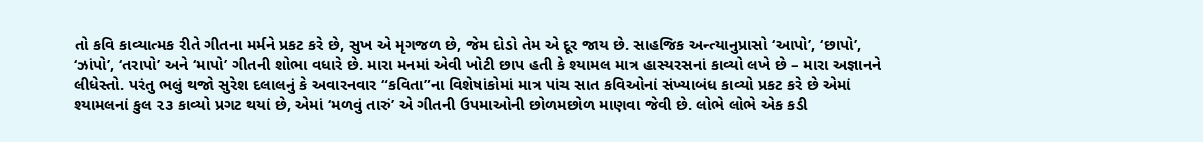તો કવિ કાવ્યાત્મક રીતે ગીતના મર્મને પ્રકટ કરે છે, સુખ એ મૃગજળ છે, જેમ દોડો તેમ એ દૂર જાય છે. સાહજિક અન્ત્યાનુપ્રાસો ‘આપો’, ‘છાપો’, ‘ઝાંપો’, ‘તરાપો’ અને ‘માપો’ ગીતની શોભા વધારે છે. મારા મનમાં એવી ખોટી છાપ હતી કે શ્યામલ માત્ર હાસ્યરસનાં કાવ્યો લખે છે – મારા અજ્ઞાનને લીધેસ્તો. પરંતુ ભલું થજો સુરેશ દલાલનું કે અવારનવાર “કવિતા”ના વિશેષાંકોમાં માત્ર પાંચ સાત કવિઓનાં સંખ્યાબંધ કાવ્યો પ્રકટ કરે છે એમાં શ્યામલનાં કુલ ૨૩ કાવ્યો પ્રગટ થયાં છે, એમાં ‘મળવું તારું’ એ ગીતની ઉપમાઓની છોળમછોળ માણવા જેવી છે. લોભે લોભે એક કડી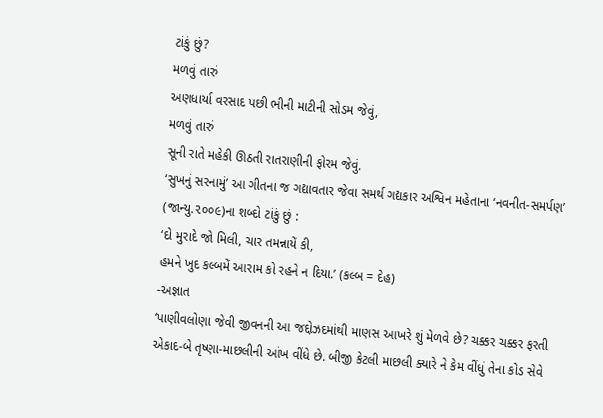ટાંકું છું?
મળવું તારું
અણધાર્યા વરસાદ પછી ભીની માટીની સોડમ જેવું,
મળવું તારું
સૂની રાતે મહેકી ઊઠતી રાતરાણીની ફોરમ જેવું.
‘સુખનું સરનામું’ આ ગીતના જ ગદ્યાવતાર જેવા સમર્થ ગદ્યકાર અશ્વિન મહેતાના ‘નવનીત-સમર્પણ’ (જાન્યુ.૨૦૦૯)ના શબ્દો ટાંકું છું :
‘દો મુરાદે જો મિલી, ચાર તમન્નાયેં કી,
હમને ખુદ કલ્બમેં આરામ કો રહને ન દિયા.’ (કલ્બ = દેહ)
-અજ્ઞાત
‘પાણીવલોણા જેવી જીવનની આ જદ્દોઝદમાંથી માણસ આખરે શું મેળવે છે? ચક્કર ચક્કર ફરતી એકાદ-બે તૃષ્ણા-માછલીની આંખ વીંધે છે. બીજી કેટલી માછલી ક્યારે ને કેમ વીંધું તેના કોડ સેવે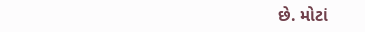છે. મોટાં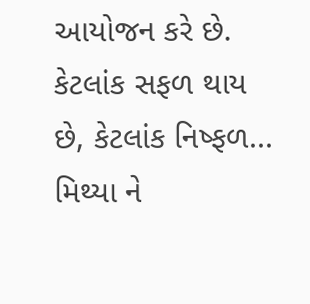આયોજન કરે છે. કેટલાંક સફળ થાય છે, કેટલાંક નિષ્ફળ... મિથ્યા ને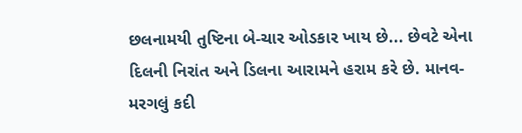છલનામયી તુષ્ટિના બે-ચાર ઓડકાર ખાય છે... છેવટે એના દિલની નિરાંત અને ડિલના આરામને હરામ કરે છે. માનવ-મરગલું કદી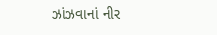ઝાંઝવાનાં નીર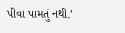પીવા પામતું નથી.’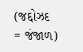(જદ્દોઝદ = જંજાળ)